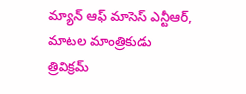మ్యాన్ ఆఫ్ మాసెస్ ఎన్టీఆర్, మాటల మాంత్రికుడు త్రివిక్రమ్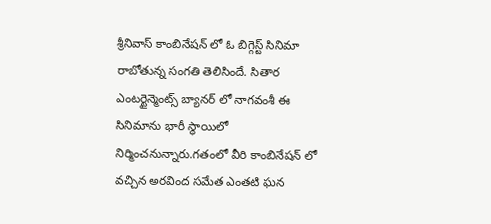శ్రీనివాస్ కాంబినేషన్ లో ఓ బిగ్గెస్ట్ సినిమా రాబోతున్న సంగతి తెలిసిందే. సితార ఎంటర్టైన్మెంట్స్ బ్యానర్ లో నాగవంశీ ఈ సినిమాను భారీ స్థాయిలో నిర్మించనున్నారు.గతంలో వీరి కాంబినేషన్ లో వచ్చిన అరవింద సమేత ఎంతటి ఘన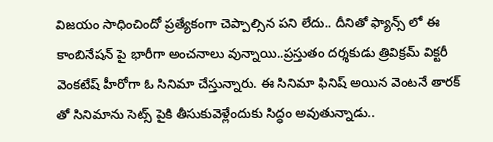విజయం సాధించిందో ప్రత్యేకంగా చెప్పాల్సిన పని లేదు.. దీనితో ఫ్యాన్స్ లో ఈ కాంబినేషన్ పై భారీగా అంచనాలు వున్నాయి..ప్రస్తుతం దర్శకుడు త్రివిక్రమ్ విక్టరీ వెంకటేష్ హీరోగా ఓ సినిమా చేస్తున్నారు. ఈ సినిమా ఫినిష్ అయిన వెంటనే తారక్ తో సినిమాను సెట్స్ పైకి తీసుకువెళ్లేందుకు సిద్ధం అవుతున్నాడు..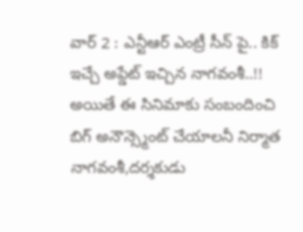వార్ 2 : ఎన్టీఆర్ ఎంట్రీ సీన్ పై.. కిక్ ఇచ్చే అప్డేట్ ఇచ్చిన నాగవంశీ..!!
అయితే ఈ సినిమాకు సంబందించి బిగ్ అనౌన్స్మెంట్ చేయాలనీ నిర్మాత నాగవంశీ,దర్శకుడు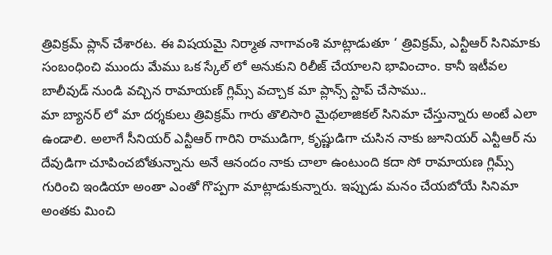త్రివిక్రమ్ ప్లాన్ చేశారట. ఈ విషయమై నిర్మాత నాగావంశి మాట్లాడుతూ ‘ త్రివిక్రమ్, ఎన్టీఆర్ సినిమాకు సంబంధించి ముందు మేము ఒక స్కేల్ లో అనుకుని రిలీజ్ చేయాలని భావించాం. కానీ ఇటీవల బాలీవుడ్ నుండి వచ్చిన రామాయణ్ గ్లిమ్స్ వచ్చాక మా ప్లాన్స్ స్టాప్ చేసాము..
మా బ్యానర్ లో మా దర్శకులు త్రివిక్రమ్ గారు తొలిసారి మైథలాజికల్ సినిమా చేస్తున్నారు అంటే ఎలా ఉండాలి. అలాగే సీనియర్ ఎన్టీఆర్ గారిని రాముడిగా, కృష్ణుడిగా చుసిన నాకు జూనియర్ ఎన్టీఆర్ ను దేవుడిగా చూపించబోతున్నాను అనే ఆనందం నాకు చాలా ఉంటుంది కదా సో రామాయణ గ్లిమ్స్ గురించి ఇండియా అంతా ఎంతో గొప్పగా మాట్లాడుకున్నారు. ఇప్పుడు మనం చేయబోయే సినిమా అంతకు మించి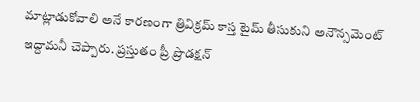మాట్లాడుకోవాలి అనే కారణంగా త్రివిక్రమ్ కాస్త టైమ్ తీసుకుని అనౌన్సమెంట్ ఇద్దామనీ చెప్పారు. ప్రస్తుతం ప్రీ ప్రొడక్షన్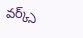వర్క్స్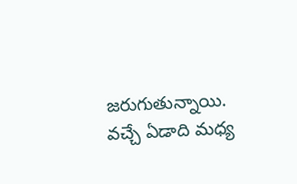జరుగుతున్నాయి. వచ్చే ఏడాది మధ్య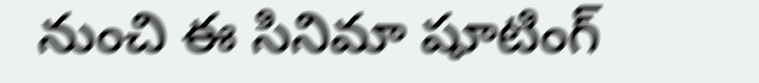నుంచి ఈ సినిమా షూటింగ్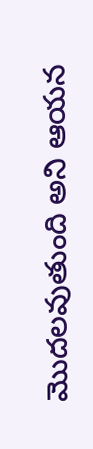మొదలవుతుంది అని ఆయన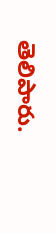తెలిపారు.